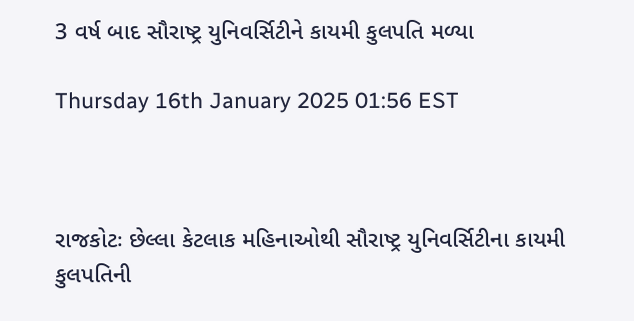3 વર્ષ બાદ સૌરાષ્ટ્ર યુનિવર્સિટીને કાયમી કુલપતિ મળ્યા

Thursday 16th January 2025 01:56 EST



રાજકોટઃ છેલ્લા કેટલાક મહિનાઓથી સૌરાષ્ટ્ર યુનિવર્સિટીના કાયમી કુલપતિની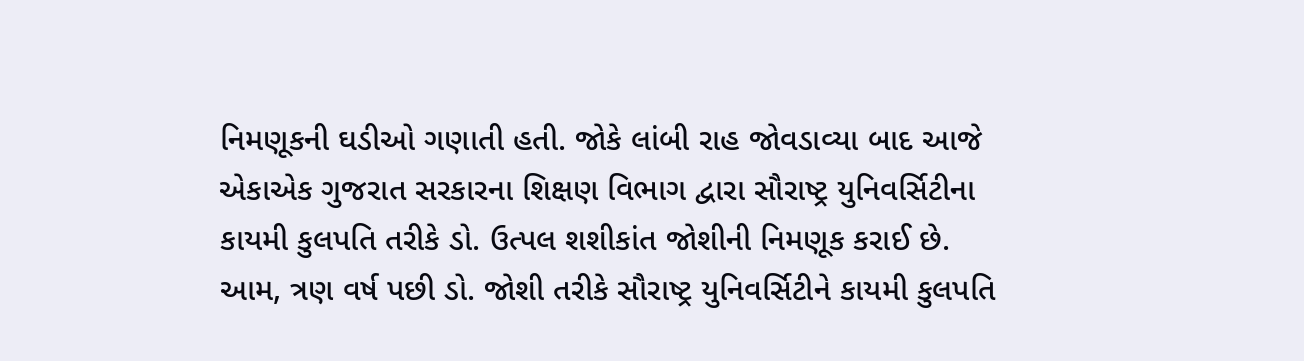નિમણૂકની ઘડીઓ ગણાતી હતી. જોકે લાંબી રાહ જોવડાવ્યા બાદ આજે એકાએક ગુજરાત સરકારના શિક્ષણ વિભાગ દ્વારા સૌરાષ્ટ્ર યુનિવર્સિટીના કાયમી કુલપતિ તરીકે ડો. ઉત્પલ શશીકાંત જોશીની નિમણૂક કરાઈ છે. આમ, ત્રણ વર્ષ પછી ડો. જોશી તરીકે સૌરાષ્ટ્ર યુનિવર્સિટીને કાયમી કુલપતિ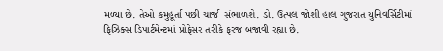મળ્યા છે. તેઓ કમુહૂર્તા પછી ચાર્જ  સંભાળશે. ડો. ઉત્પલ જોશી હાલ ગુજરાત યુનિવર્સિટીમાં ફિઝિક્સ ડિપાર્ટમેન્ટમાં પ્રોફેસર તરીકે ફરજ બજાવી રહ્યા છે.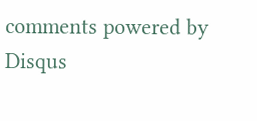comments powered by Disqus